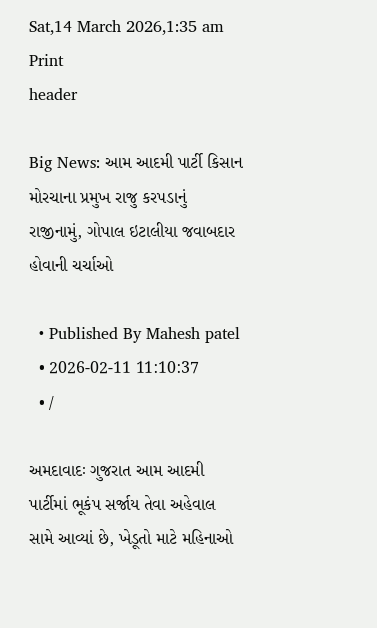Sat,14 March 2026,1:35 am
Print
header

Big News: આમ આદમી પાર્ટી કિસાન મોરચાના પ્રમુખ રાજુ કરપડાનું રાજીનામું, ગોપાલ ઇટાલીયા જવાબદાર હોવાની ચર્ચાઓ

  • Published By Mahesh patel
  • 2026-02-11 11:10:37
  • /

અમદાવાદઃ ગુજરાત આમ આદમી પાર્ટીમાં ભૂકંપ સર્જાય તેવા અહેવાલ સામે આવ્યાં છે, ખેડૂતો માટે મહિનાઓ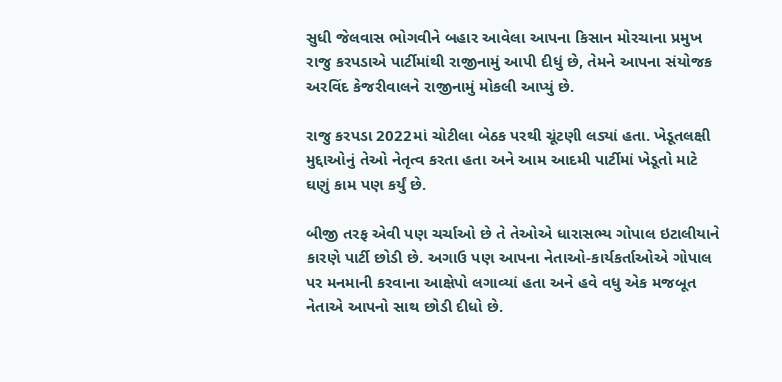સુધી જેલવાસ ભોગવીને બહાર આવેલા આપના કિસાન મોરચાના પ્રમુખ રાજુ કરપડાએ પાર્ટીમાંથી રાજીનામું આપી દીધું છે, તેમને આપના સંયોજક અરવિંદ કેજરીવાલને રાજીનામું મોકલી આપ્યું છે.

રાજુ કરપડા 2022માં ચોટીલા બેઠક પરથી ચૂંટણી લડ્યાં હતા. ખેડૂતલક્ષી મુદ્દાઓનું તેઓ નેતૃત્વ કરતા હતા અને આમ આદમી પાર્ટીમાં ખેડૂતો માટે ઘણું કામ પણ કર્યું છે.

બીજી તરફ એવી પણ ચર્ચાઓ છે તે તેઓએ ધારાસભ્ય ગોપાલ ઇટાલીયાને કારણે પાર્ટી છોડી છે. અગાઉ પણ આપના નેતાઓ-કાર્યકર્તાઓએ ગોપાલ પર મનમાની કરવાના આક્ષેપો લગાવ્યાં હતા અને હવે વધુ એક મજબૂત નેતાએ આપનો સાથ છોડી દીધો છે.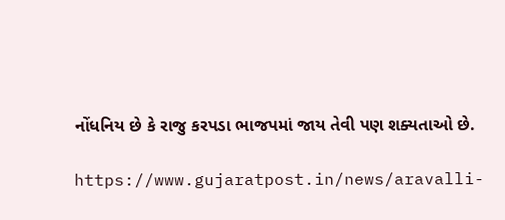નોંધનિય છે કે રાજુ કરપડા ભાજપમાં જાય તેવી પણ શક્યતાઓ છે.

https://www.gujaratpost.in/news/aravalli-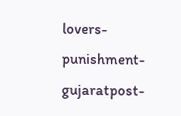lovers-punishment-gujaratpost-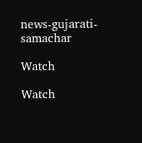news-gujarati-samachar

Watch

Watch